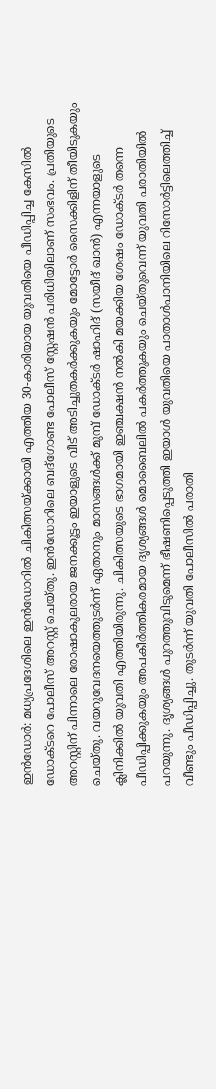ഇൻഡോർ: മധ്യപ്രദേശിലെ ഇൻഡോറിൽ ചികിത്സയ്ക്കായി എത്തിയ 30-കാരിയായ യുവതിയെ പീഡിപ്പിച്ച കേസിൽ ഡോക്ടറെ പോലീസ് അറസ്റ്റ് ചെയ്തു. ഇൻഡോറിലെ ബദ്ഗോണ്ട പോലീസ് സ്റ്റേഷൻ പരിധിയിലാണ് സംഭവം. പ്രതിയുടെ അറസ്റ്റിന് പിന്നാലെ രോഷാകുലരായ ജനക്കൂട്ടം ഇയാളുടെ വീട് അടിച്ചുതകർക്കുകയും മോട്ടോർ സൈക്കിളിന് തീയിടുകയും ചെയ്തു. വയറുവേദനയെത്തുടർന്ന് ഏതാനും മാസങ്ങൾക്ക് മുമ്പ് ഡോക്ടർ ഷാഹിദ് (സയീദ് ഖാൻ) എന്നയാളുടെ ക്ലിനിക്കിൽ യുവതി എത്തിയിരുന്നു. ചികിത്സയുടെ ഭാഗമായി ഇഞ്ചക്ഷൻ നൽകി മയക്കിയ ശേഷം ഡോക്ടർ തന്നെ പീഡിപ്പിക്കുകയും അപകീർത്തികരമായ ദൃശ്യങ്ങൾ മൊബൈലിൽ പകർത്തുകയും ചെയ്തുവെന്ന് യുവതി പരാതിയിൽ പറയുന്നു. ദൃശ്യങ്ങൾ പുറത്തുവിടുമെന്ന് ഭീഷണിപ്പെടുത്തി ഇയാൾ യുവതിയെ പാതാൾപാനിയിലെ റിസോർട്ടിലെത്തിച്ച് വീണ്ടും പീഡിപ്പിച്ചു. തുടർന്ന് യുവതി പോലീസിൽ പരാതി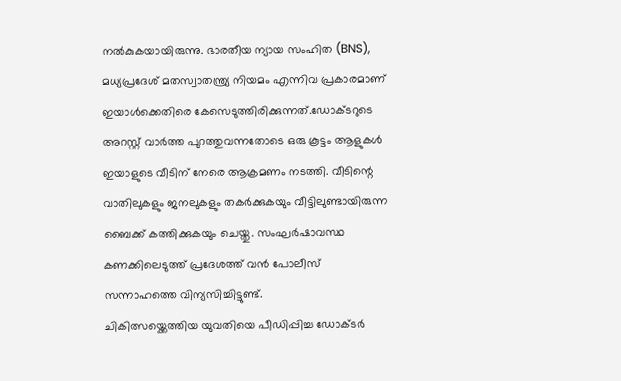നൽകുകയായിരുന്നു. ഭാരതീയ ന്യായ സംഹിത (BNS), മധ്യപ്രദേശ് മതസ്വാതന്ത്ര്യ നിയമം എന്നിവ പ്രകാരമാണ് ഇയാൾക്കെതിരെ കേസെടുത്തിരിക്കുന്നത്.ഡോക്ടറുടെ അറസ്റ്റ് വാർത്ത പുറത്തുവന്നതോടെ ഒരു കൂട്ടം ആളുകൾ ഇയാളുടെ വീടിന് നേരെ ആക്രമണം നടത്തി. വീടിന്റെ വാതിലുകളും ജനലുകളും തകർക്കുകയും വീട്ടിലുണ്ടായിരുന്ന ബൈക്ക് കത്തിക്കുകയും ചെയ്തു. സംഘർഷാവസ്ഥ കണക്കിലെടുത്ത് പ്രദേശത്ത് വൻ പോലീസ് സന്നാഹത്തെ വിന്യസിച്ചിട്ടുണ്ട്.
ചികിത്സയ്ക്കെത്തിയ യുവതിയെ പീഡിപ്പിച്ച ഡോക്ടർ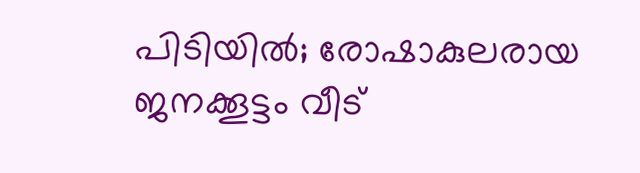പിടിയിൽ; രോഷാകുലരായ ജനക്കൂട്ടം വീട്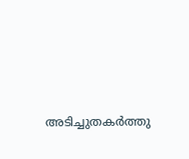അടിച്ചുതകർത്തു